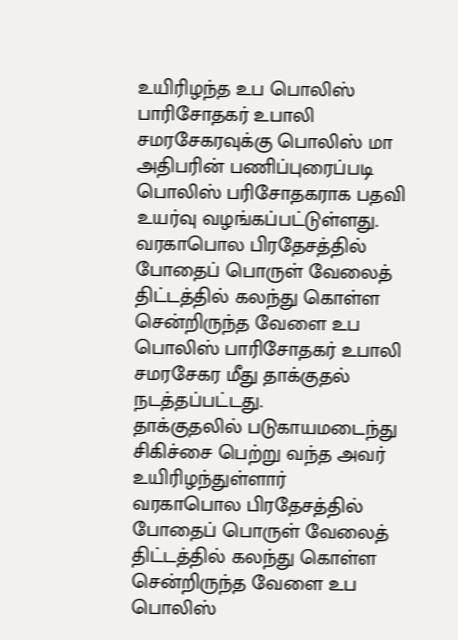உயிரிழந்த உப பொலிஸ் பாரிசோதகர் உபாலி சமரசேகரவுக்கு பொலிஸ் மா அதிபரின் பணிப்புரைப்படி பொலிஸ் பரிசோதகராக பதவி உயர்வு வழங்கப்பட்டுள்ளது.
வரகாபொல பிரதேசத்தில் போதைப் பொருள் வேலைத் திட்டத்தில் கலந்து கொள்ள சென்றிருந்த வேளை உப பொலிஸ் பாரிசோதகர் உபாலி சமரசேகர மீது தாக்குதல் நடத்தப்பட்டது.
தாக்குதலில் படுகாயமடைந்து சிகிச்சை பெற்று வந்த அவர் உயிரிழந்துள்ளார்
வரகாபொல பிரதேசத்தில் போதைப் பொருள் வேலைத் திட்டத்தில் கலந்து கொள்ள சென்றிருந்த வேளை உப பொலிஸ்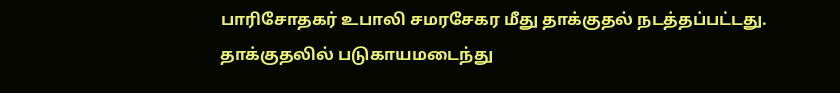பாரிசோதகர் உபாலி சமரசேகர மீது தாக்குதல் நடத்தப்பட்டது.
தாக்குதலில் படுகாயமடைந்து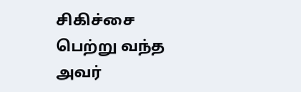சிகிச்சை பெற்று வந்த அவர்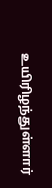உயிரிழந்துள்ளார்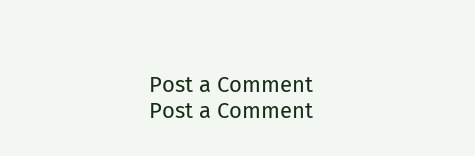Post a Comment
Post a Comment